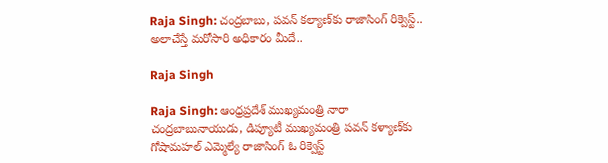Raja Singh: చంద్రబాబు, పవన్ కల్యాణ్‌కు రాజాసింగ్ రిక్వెస్ట్.. అలాచేస్తే మరోసారి అధికారం మీదే..

Raja Singh

Raja Singh: ఆంధ్రప్రదేశ్ ముఖ్యమంత్రి నారా చంద్రబాబునాయుడు, డిప్యూటీ ముఖ్యమంత్రి పవన్ కళ్యాణ్‌కు గోషామహల్ ఎమ్మెల్యే రాజాసింగ్ ఓ రిక్వెస్ట్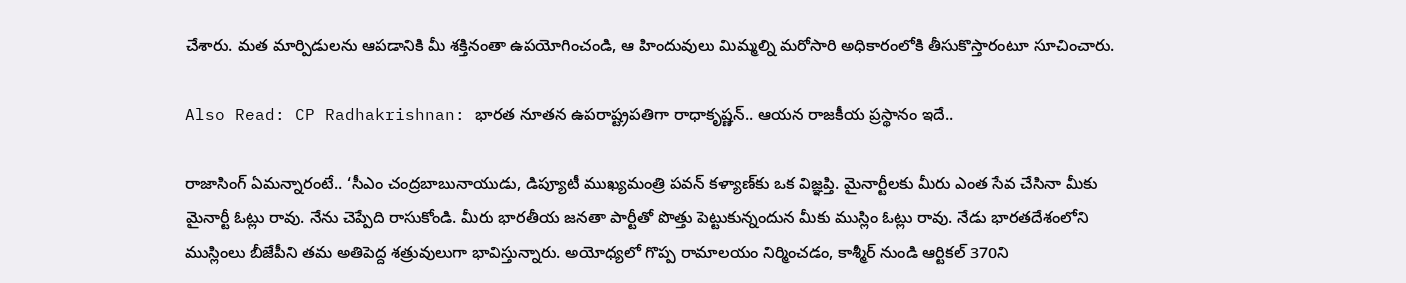చేశారు. మత మార్పిడులను ఆపడానికి మీ శక్తినంతా ఉపయోగించండి, ఆ హిందువులు మిమ్మల్ని మరోసారి అధికారంలోకి తీసుకొస్తారంటూ సూచించారు.

Also Read: CP Radhakrishnan: భారత నూతన ఉపరాష్ట్రపతిగా రాధాకృష్ణన్.. ఆయన రాజకీయ ప్రస్థానం ఇదే..

రాజాసింగ్ ఏమన్నారంటే.. ‘సీఎం చంద్రబాబునాయుడు, డిప్యూటీ ముఖ్యమంత్రి పవన్ కళ్యాణ్‌కు ఒక విజ్ఞప్తి. మైనార్టీలకు మీరు ఎంత సేవ చేసినా మీకు మైనార్టీ ఓట్లు రావు. నేను చెప్పేది రాసుకోండి. మీరు భారతీయ జనతా పార్టీతో పొత్తు పెట్టుకున్నందున మీకు ముస్లిం ఓట్లు రావు. నేడు భారతదేశంలోని ముస్లింలు బీజేపీని తమ అతిపెద్ద శత్రువులుగా భావిస్తున్నారు. అయోధ్యలో గొప్ప రామాలయం నిర్మించడం, కాశ్మీర్ నుండి ఆర్టికల్ 370ని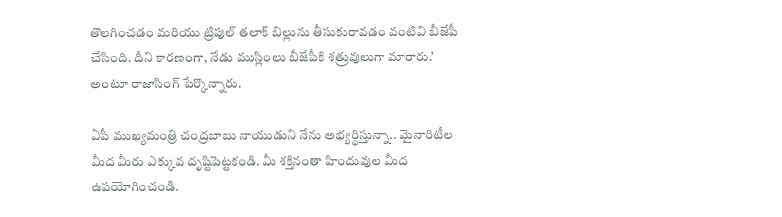తొలగించడం మరియు ట్రిపుల్ తలాక్ బిల్లును తీసుకురావడం వంటివి బీజేపీ చేసింది. దీని కారణంగా, నేడు ముస్లింలు బీజేపీకి శత్రువులుగా మారారు.’ అంటూ రాజాసింగ్ పేర్కొన్నారు.

ఏపీ ముఖ్యమంత్రి చంద్రబాబు నాయుడుని నేను అభ్యర్థిస్తున్నా.. మైనారిటీల మీద మీరు ఎక్కువ దృష్టిపెట్టకండి. మీ శక్తినంతా హిందువుల మీద ఉపయోగించండి.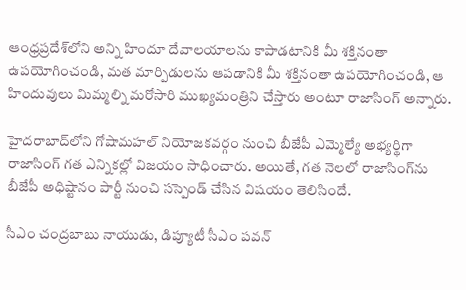ఆంధ్రప్రదేశ్‌లోని అన్ని హిందూ దేవాలయాలను కాపాడటానికి మీ శక్తినంతా ఉపయోగించండి, మత మార్పిడులను ఆపడానికి మీ శక్తినంతా ఉపయోగించండి, ఆ హిందువులు మిమ్మల్ని మరోసారి ముఖ్యమంత్రిని చేస్తారు అంటూ రాజాసింగ్ అన్నారు.

హైదరాబాద్‌లోని గోషామహల్ నియోజకవర్గం నుంచి బీజేపీ ఎమ్మెల్యే అభ్యర్థిగా రాజాసింగ్ గత ఎన్నికల్లో విజయం సాధించారు. అయితే, గత నెలలో రాజాసింగ్‌ను బీజేపీ అధిష్టానం పార్టీ నుంచి సస్పెండ్ చేసిన విషయం తెలిసిందే.

సీఎం చంద్రబాబు నాయుడు, డిప్యూటీ సీఎం పవన్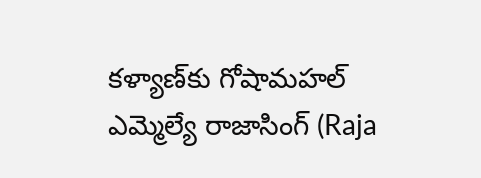కళ్యాణ్‌కు గోషామహల్ ఎమ్మెల్యే రాజాసింగ్ (Raja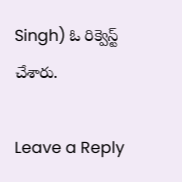Singh) ఓ రిక్వెస్ట్ చేశారు.

Leave a Reply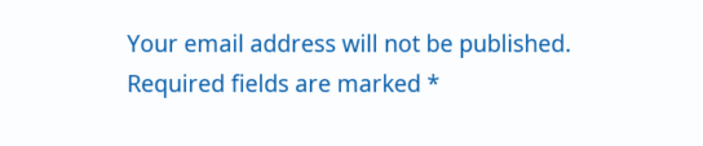Your email address will not be published. Required fields are marked *